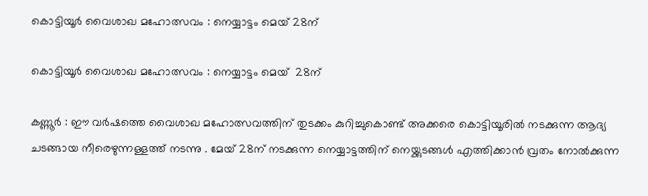കൊട്ടിയൂർ വൈശാഖ മഹോത്സവം : നെയ്യാട്ടം മെയ് 28ന്

കൊട്ടിയൂർ വൈശാഖ മഹോത്സവം : നെയ്യാട്ടം മെയ്  28ന്

കണ്ണൂർ : ഈ വർഷത്തെ വൈശാഖ മഹോത്സവത്തിന് തുടക്കം കുറിച്ചുകൊണ്ട് അക്കരെ കൊട്ടിയൂരിൽ നടക്കുന്ന ആദ്യ ചടങ്ങായ നീരെഴുന്നള്ളത്ത് നടന്നു . മേയ് 28ന് നടക്കുന്ന നെയ്യാട്ടത്തിന് നെയ്ക്കുടങ്ങൾ എത്തിക്കാൻ വ്രതം നോൽക്കുന്ന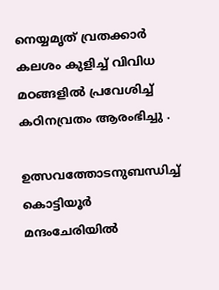നെയ്യമൃത് വ്രതക്കാർ  കലശം കുളിച്ച് വിവിധ മഠങ്ങളിൽ പ്രവേശിച്ച് കഠിനവ്രതം ആരംഭിച്ചു .

ഉത്സവത്തോടനുബന്ധിച്ച് കൊട്ടിയൂർ മന്ദംചേരിയിൽ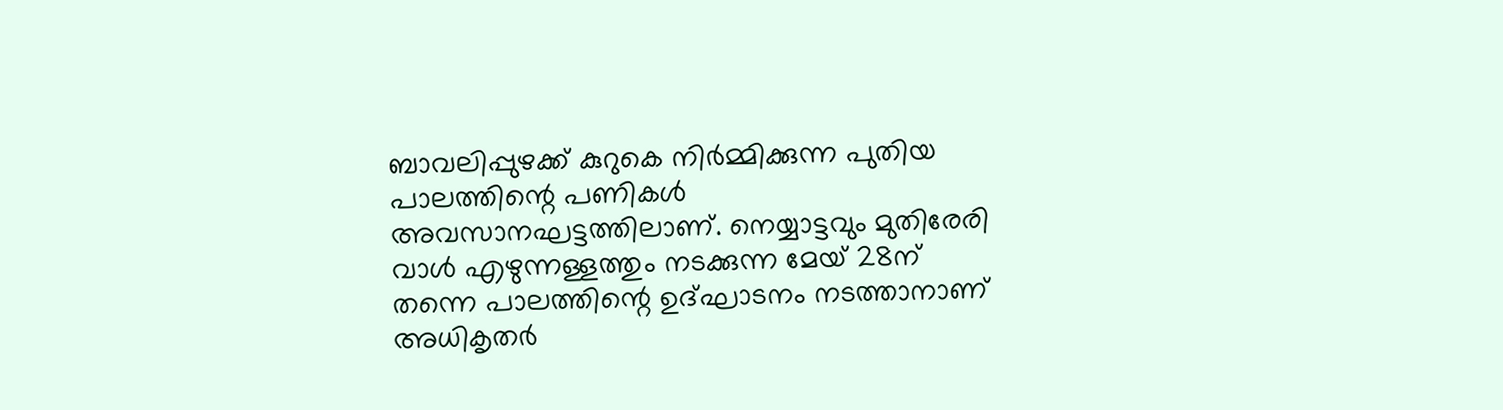ബാവലിപ്പുഴക്ക് കുറുകെ നിർമ്മിക്കുന്ന പുതിയ പാലത്തിന്റെ പണികൾ അവസാനഘട്ടത്തിലാണ്. നെയ്യാട്ടവും മുതിരേരി വാൾ എഴുന്നള്ളത്തും നടക്കുന്ന മേയ് 28ന് തന്നെ പാലത്തിന്റെ ഉദ്ഘാടനം നടത്താനാണ് അധികൃതർ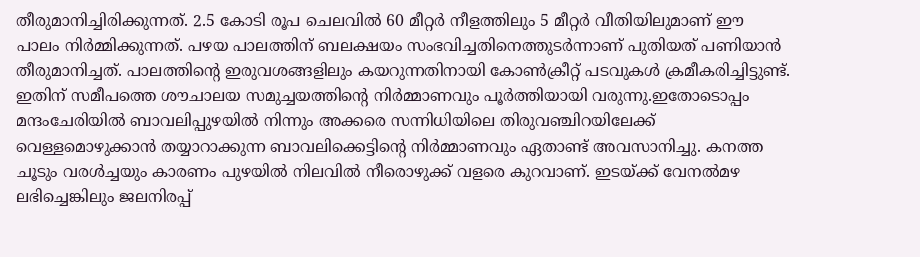തീരുമാനിച്ചിരിക്കുന്നത്. 2.5 കോടി രൂപ ചെലവിൽ 60 മീറ്റർ നീളത്തിലും 5 മീറ്റർ വീതിയിലുമാണ് ഈ പാലം നിർമ്മിക്കുന്നത്. പഴയ പാലത്തിന് ബലക്ഷയം സംഭവിച്ചതിനെത്തുടർന്നാണ് പുതിയത് പണിയാൻ തീരുമാനിച്ചത്. പാലത്തിന്റെ ഇരുവശങ്ങളിലും കയറുന്നതിനായി കോൺക്രീറ്റ് പടവുകൾ ക്രമീകരിച്ചിട്ടുണ്ട്. ഇതിന് സമീപത്തെ ശൗചാലയ സമുച്ചയത്തിന്റെ നിർമ്മാണവും പൂർത്തിയായി വരുന്നു.ഇതോടൊപ്പം മന്ദംചേരിയിൽ ബാവലിപ്പുഴയിൽ നിന്നും അക്കരെ സന്നിധിയിലെ തിരുവഞ്ചിറയിലേക്ക് വെള്ളമൊഴുക്കാൻ തയ്യാറാക്കുന്ന ബാവലിക്കെട്ടിന്റെ നിർമ്മാണവും ഏതാണ്ട് അവസാനിച്ചു. കനത്ത ചൂടും വരൾച്ചയും കാരണം പുഴയിൽ നിലവിൽ നീരൊഴുക്ക് വളരെ കുറവാണ്. ഇടയ്ക്ക് വേനൽമഴ ലഭിച്ചെങ്കിലും ജലനിരപ്പ്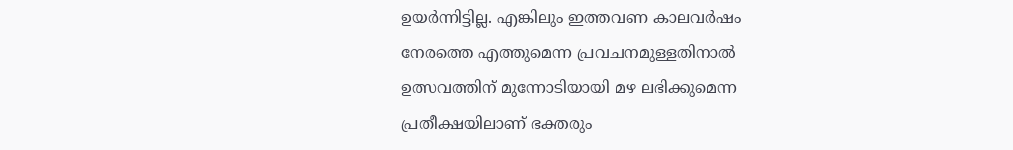ഉയർന്നിട്ടില്ല. എങ്കിലും ഇത്തവണ കാലവർഷം നേരത്തെ എത്തുമെന്ന പ്രവചനമുള്ളതിനാൽ ഉത്സവത്തിന് മുന്നോടിയായി മഴ ലഭിക്കുമെന്ന പ്രതീക്ഷയിലാണ് ഭക്തരും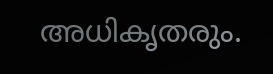അധികൃതരും.